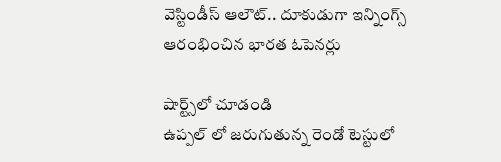వెస్టిండీస్ ఆలౌట్.. దూకుడుగా ఇన్నింగ్స్ ఆరంభించిన భారత ఓపెనర్లు

షార్ట్స్‌లో చూడండి
ఉప్పల్ లో జరుగుతున్న రెండో టెస్టులో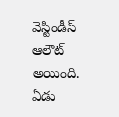వెస్టిండీస్ ఆలౌట్ అయింది. ఏడు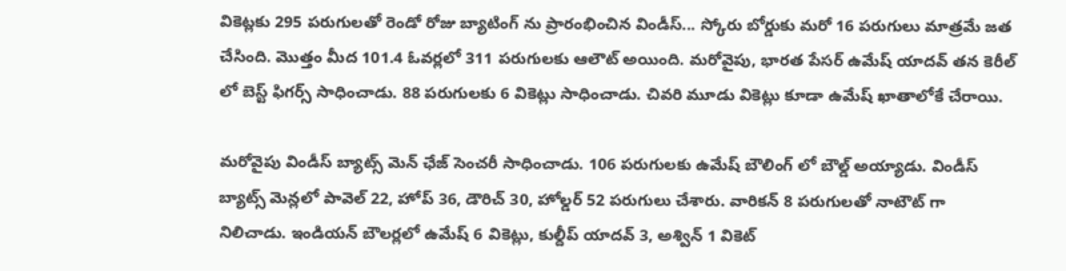వికెట్లకు 295 పరుగులతో రెండో రోజు బ్యాటింగ్ ను ప్రారంభించిన విండీస్... స్కోరు బోర్డుకు మరో 16 పరుగులు మాత్రమే జత చేసింది. మొత్తం మీద 101.4 ఓవర్లలో 311 పరుగులకు ఆలౌట్ అయింది. మరోవైపు, భారత పేసర్ ఉమేష్ యాదవ్ తన కెరీల్ లో బెస్ట్ ఫిగర్స్ సాధించాడు. 88 పరుగులకు 6 వికెట్లు సాధించాడు. చివరి మూడు వికెట్లు కూడా ఉమేష్ ఖాతాలోకే చేరాయి.

మరోవైపు విండీస్ బ్యాట్స్ మెన్ ఛేజ్ సెంచరీ సాధించాడు. 106 పరుగులకు ఉమేష్ బౌలింగ్ లో బౌల్డ్ అయ్యాడు. విండీస్ బ్యాట్స్ మెన్లలో పావెల్ 22, హోప్ 36, డౌరిచ్ 30, హోల్డర్ 52 పరుగులు చేశారు. వారికన్ 8 పరుగులతో నాటౌట్ గా నిలిచాడు. ఇండియన్ బౌలర్లలో ఉమేష్ 6 వికెట్లు, కుల్దీప్ యాదవ్ 3, అశ్విన్ 1 వికెట్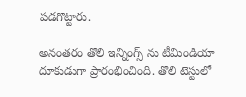పడగొట్టారు.

అనంతరం తొలి ఇన్నింగ్స్ ను టీమిండియా దూకుడుగా ప్రారంభించింది. తొలి టెస్టులో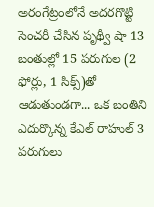అరంగేట్రంలోనే అదరగొట్టి సెంచరీ చేసిన పృథ్వీ షా 13 బంతుల్లో 15 పరుగుల (2 ఫోర్లు, 1 సిక్స్)తో ఆడుతుండగా... ఒక బంతిని ఎదుర్కొన్న కేఎల్ రాహుల్ 3 పరుగులు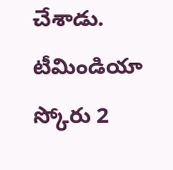చేశాడు. టీమిండియా స్కోరు 2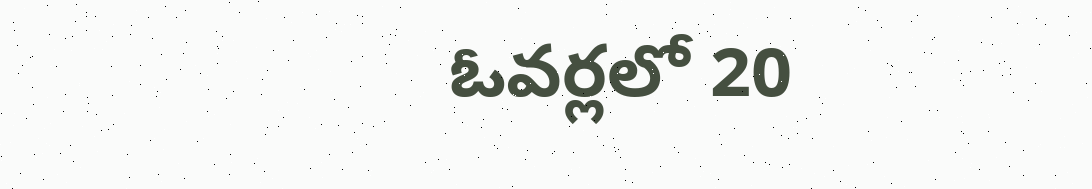ఓవర్లలో 20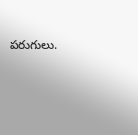పరుగులు.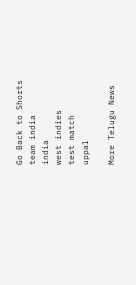Go Back to Shorts
team india
india
west indies
test match
uppal

More Telugu News